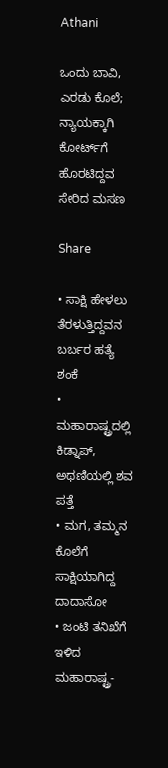Athani

ಒಂದು ಬಾವಿ, ಎರಡು ಕೊಲೆ; ನ್ಯಾಯಕ್ಕಾಗಿ ಕೋರ್ಟ್‌ಗೆ ಹೊರಟಿದ್ದವ ಸೇರಿದ ಮಸಣ

Share

• ಸಾಕ್ಷಿ ಹೇಳಲು ತೆರಳುತ್ತಿದ್ದವನ ಬರ್ಬರ ಹತ್ಯೆ ಶಂಕೆ
• ಮಹಾರಾಷ್ಟ್ರದಲ್ಲಿ ಕಿಡ್ನಾಪ್, ಅಥಣಿಯಲ್ಲಿ ಶವ ಪತ್ತೆ
• ಮಗ, ತಮ್ಮನ ಕೊಲೆಗೆ ಸಾಕ್ಷಿಯಾಗಿದ್ದ ದಾದಾಸೋ
• ಜಂಟಿ ತನಿಖೆಗೆ ಇಳಿದ ಮಹಾರಾಷ್ಟ್ರ-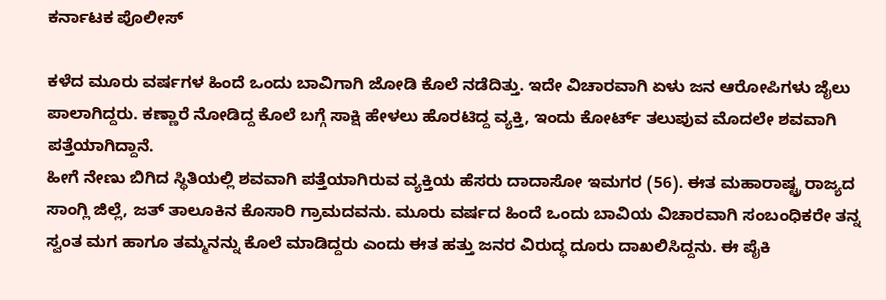ಕರ್ನಾಟಕ ಪೊಲೀಸ್

ಕಳೆದ ಮೂರು ವರ್ಷಗಳ ಹಿಂದೆ ಒಂದು ಬಾವಿಗಾಗಿ ಜೋಡಿ ಕೊಲೆ ನಡೆದಿತ್ತು. ಇದೇ ವಿಚಾರವಾಗಿ ಏಳು ಜನ ಆರೋಪಿಗಳು ಜೈಲು ಪಾಲಾಗಿದ್ದರು. ಕಣ್ಣಾರೆ ನೋಡಿದ್ದ ಕೊಲೆ ಬಗ್ಗೆ ಸಾಕ್ಷಿ ಹೇಳಲು ಹೊರಟಿದ್ದ ವ್ಯಕ್ತಿ, ಇಂದು ಕೋರ್ಟ್‌ ತಲುಪುವ ಮೊದಲೇ ಶವವಾಗಿ ಪತ್ತೆಯಾಗಿದ್ದಾನೆ.
ಹೀಗೆ ನೇಣು ಬಿಗಿದ ಸ್ಥಿತಿಯಲ್ಲಿ ಶವವಾಗಿ ಪತ್ತೆಯಾಗಿರುವ ವ್ಯಕ್ತಿಯ ಹೆಸರು ದಾದಾಸೋ ಇಮಗರ (56). ಈತ ಮಹಾರಾಷ್ಟ್ರ ರಾಜ್ಯದ ಸಾಂಗ್ಲಿ ಜಿಲ್ಲೆ, ಜತ್ ತಾಲೂಕಿನ ಕೊಸಾರಿ ಗ್ರಾಮದವನು. ಮೂರು ವರ್ಷದ ಹಿಂದೆ ಒಂದು ಬಾವಿಯ ವಿಚಾರವಾಗಿ ಸಂಬಂಧಿಕರೇ ತನ್ನ ಸ್ವಂತ ಮಗ ಹಾಗೂ ತಮ್ಮನನ್ನು ಕೊಲೆ ಮಾಡಿದ್ದರು ಎಂದು ಈತ ಹತ್ತು ಜನರ ವಿರುದ್ಧ ದೂರು ದಾಖಲಿಸಿದ್ದನು. ಈ ಪೈಕಿ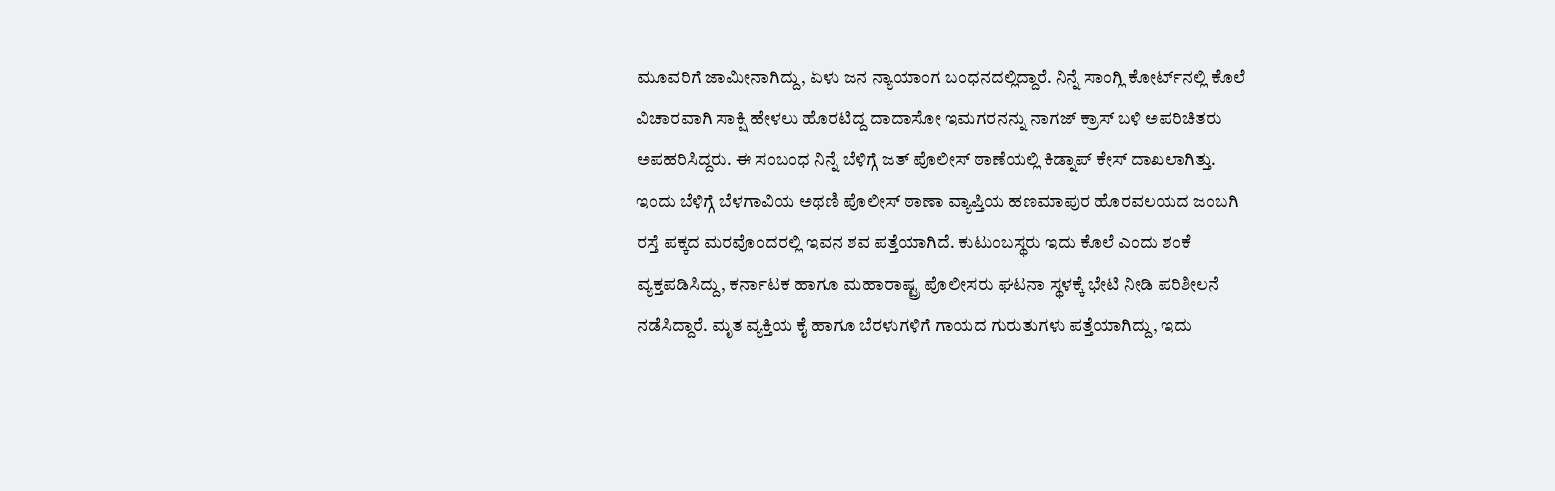ಮೂವರಿಗೆ ಜಾಮೀನಾಗಿದ್ದು, ಏಳು ಜನ ನ್ಯಾಯಾಂಗ ಬಂಧನದಲ್ಲಿದ್ದಾರೆ. ನಿನ್ನೆ ಸಾಂಗ್ಲಿ ಕೋರ್ಟ್‌ನಲ್ಲಿ ಕೊಲೆ ವಿಚಾರವಾಗಿ ಸಾಕ್ಷಿ ಹೇಳಲು ಹೊರಟಿದ್ದ ದಾದಾಸೋ ಇಮಗರನನ್ನು ನಾಗಜ್ ಕ್ರಾಸ್ ಬಳಿ ಅಪರಿಚಿತರು ಅಪಹರಿಸಿದ್ದರು. ಈ ಸಂಬಂಧ ನಿನ್ನೆ ಬೆಳಿಗ್ಗೆ ಜತ್ ಪೊಲೀಸ್ ಠಾಣೆಯಲ್ಲಿ ಕಿಡ್ನಾಪ್ ಕೇಸ್ ದಾಖಲಾಗಿತ್ತು.
ಇಂದು ಬೆಳಿಗ್ಗೆ ಬೆಳಗಾವಿಯ ಅಥಣಿ ಪೊಲೀಸ್ ಠಾಣಾ ವ್ಯಾಪ್ತಿಯ ಹಣಮಾಪುರ ಹೊರವಲಯದ ಜಂಬಗಿ ರಸ್ತೆ ಪಕ್ಕದ ಮರವೊಂದರಲ್ಲಿ ಇವನ ಶವ ಪತ್ತೆಯಾಗಿದೆ. ಕುಟುಂಬಸ್ಥರು ಇದು ಕೊಲೆ ಎಂದು ಶಂಕೆ ವ್ಯಕ್ತಪಡಿಸಿದ್ದು, ಕರ್ನಾಟಕ ಹಾಗೂ ಮಹಾರಾಷ್ಟ್ರ ಪೊಲೀಸರು ಘಟನಾ ಸ್ಥಳಕ್ಕೆ ಭೇಟಿ ನೀಡಿ ಪರಿಶೀಲನೆ ನಡೆಸಿದ್ದಾರೆ. ಮೃತ ವ್ಯಕ್ತಿಯ ಕೈ ಹಾಗೂ ಬೆರಳುಗಳಿಗೆ ಗಾಯದ ಗುರುತುಗಳು ಪತ್ತೆಯಾಗಿದ್ದು, ಇದು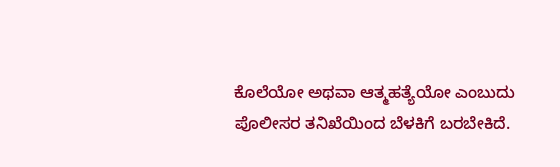ಕೊಲೆಯೋ ಅಥವಾ ಆತ್ಮಹತ್ಯೆಯೋ ಎಂಬುದು ಪೊಲೀಸರ ತನಿಖೆಯಿಂದ ಬೆಳಕಿಗೆ ಬರಬೇಕಿದೆ.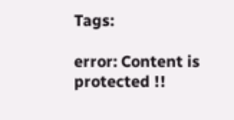Tags:

error: Content is protected !!